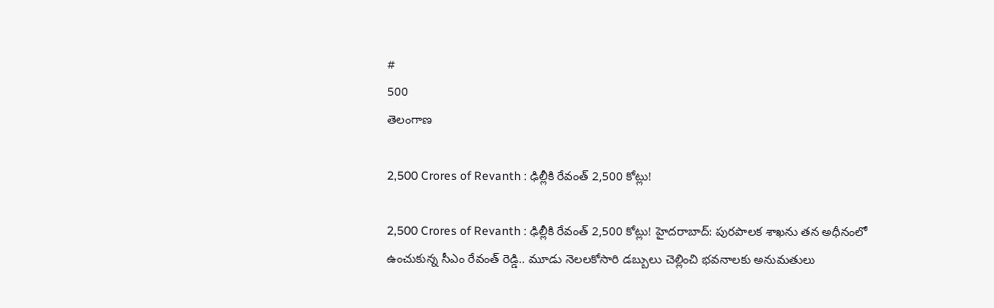#
500
తెలంగాణ

2,500 Crores of Revanth : ఢిల్లీకి రేవంత్ 2,500 కోట్లు!

2,500 Crores of Revanth : ఢిల్లీకి రేవంత్ 2,500 కోట్లు! హైదరాబాద్: పురపాలక శాఖను తన అధీనంలో ఉంచుకున్న సీఎం రేవంత్ రెడ్డి.. మూడు నెలలకోసారి డబ్బులు చెల్లించి భవనాలకు అనుమతులు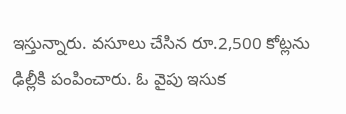ఇస్తున్నారు. వసూలు చేసిన రూ.2,500 కోట్లను ఢిల్లీకి పంపించారు. ఓ వైపు ఇసుక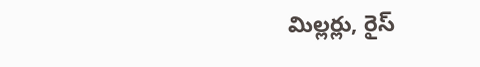మిల్లర్లు, రైస్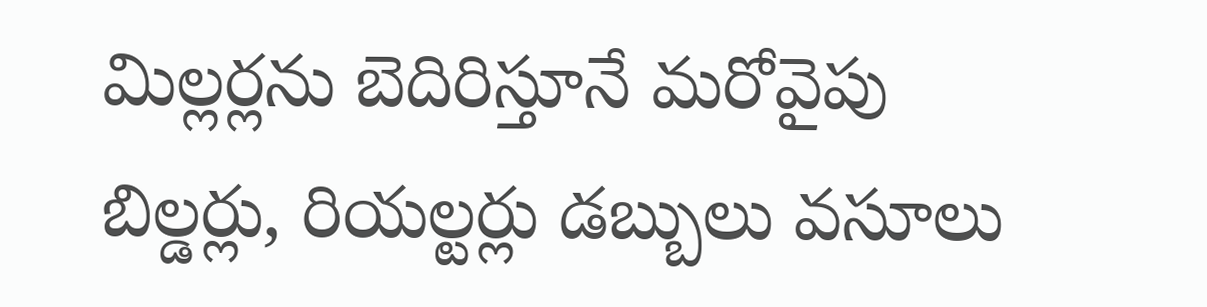మిల్లర్లను బెదిరిస్తూనే మరోవైపు బిల్డర్లు, రియల్టర్లు డబ్బులు వసూలు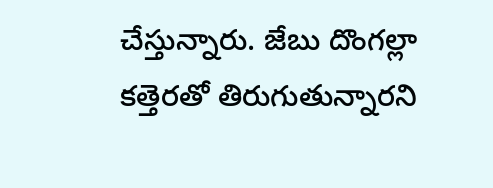చేస్తున్నారు. జేబు దొంగల్లా కత్తెరతో తిరుగుతున్నారని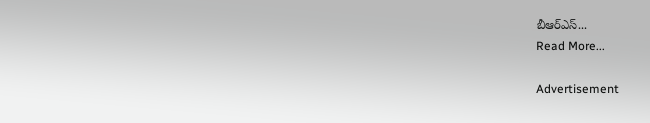బీఆర్‌ఎస్‌...
Read More...

Advertisement